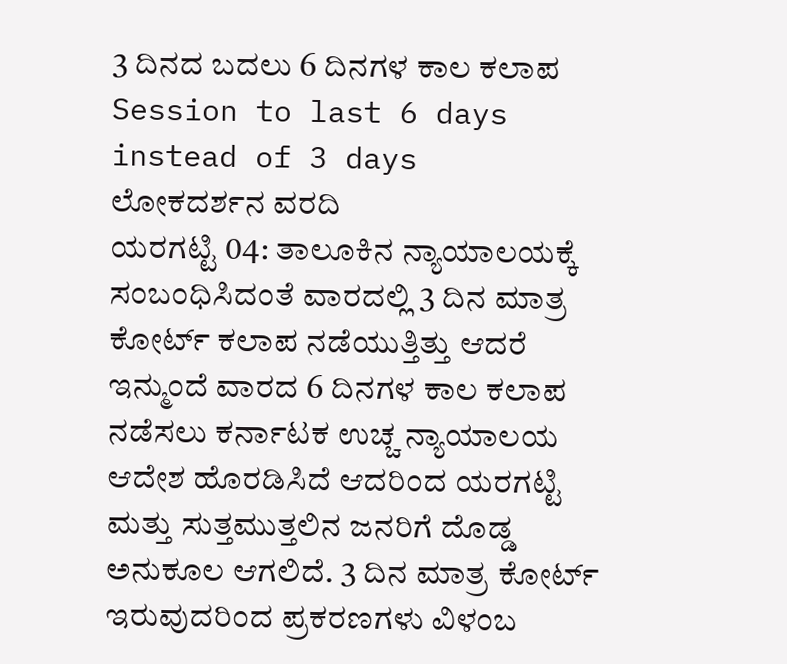3 ದಿನದ ಬದಲು 6 ದಿನಗಳ ಕಾಲ ಕಲಾಪ
Session to last 6 days instead of 3 days
ಲೋಕದರ್ಶನ ವರದಿ
ಯರಗಟ್ಟಿ 04: ತಾಲೂಕಿನ ನ್ಯಾಯಾಲಯಕ್ಕೆ ಸಂಬಂಧಿಸಿದಂತೆ ವಾರದಲ್ಲಿ 3 ದಿನ ಮಾತ್ರ ಕೋರ್ಟ್ ಕಲಾಪ ನಡೆಯುತ್ತಿತ್ತು ಆದರೆ ಇನ್ಮುಂದೆ ವಾರದ 6 ದಿನಗಳ ಕಾಲ ಕಲಾಪ ನಡೆಸಲು ಕರ್ನಾಟಕ ಉಚ್ಚ ನ್ಯಾಯಾಲಯ ಆದೇಶ ಹೊರಡಿಸಿದೆ ಆದರಿಂದ ಯರಗಟ್ಟಿ ಮತ್ತು ಸುತ್ತಮುತ್ತಲಿನ ಜನರಿಗೆ ದೊಡ್ಡ ಅನುಕೂಲ ಆಗಲಿದೆ. 3 ದಿನ ಮಾತ್ರ ಕೋರ್ಟ್ ಇರುವುದರಿಂದ ಪ್ರಕರಣಗಳು ವಿಳಂಬ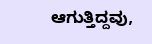ಆಗುತ್ತಿದ್ದವು,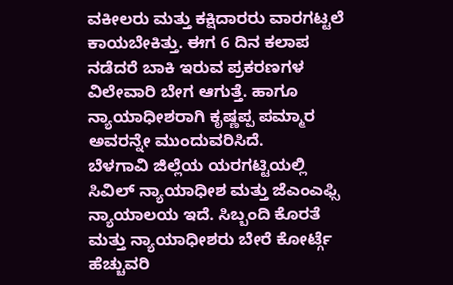ವಕೀಲರು ಮತ್ತು ಕಕ್ಷಿದಾರರು ವಾರಗಟ್ಟಲೆ ಕಾಯಬೇಕಿತ್ತು. ಈಗ 6 ದಿನ ಕಲಾಪ ನಡೆದರೆ ಬಾಕಿ ಇರುವ ಪ್ರಕರಣಗಳ ವಿಲೇವಾರಿ ಬೇಗ ಆಗುತ್ತೆ. ಹಾಗೂ ನ್ಯಾಯಾಧೀಶರಾಗಿ ಕೃಷ್ಣಪ್ಪ ಪಮ್ಮಾರ ಅವರನ್ನೇ ಮುಂದುವರಿಸಿದೆ.
ಬೆಳಗಾವಿ ಜಿಲ್ಲೆಯ ಯರಗಟ್ಟಿಯಲ್ಲಿ ಸಿವಿಲ್ ನ್ಯಾಯಾಧೀಶ ಮತ್ತು ಜೆಎಂಎಫ್ಸಿ ನ್ಯಾಯಾಲಯ ಇದೆ. ಸಿಬ್ಬಂದಿ ಕೊರತೆ ಮತ್ತು ನ್ಯಾಯಾಧೀಶರು ಬೇರೆ ಕೋರ್ಟ್ಗೆ ಹೆಚ್ಚುವರಿ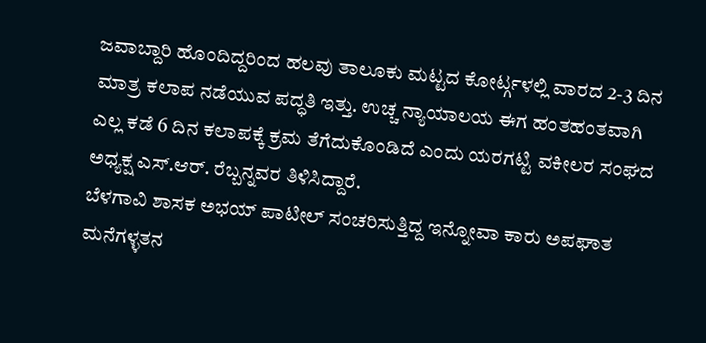ಜವಾಬ್ದಾರಿ ಹೊಂದಿದ್ದರಿಂದ ಹಲವು ತಾಲೂಕು ಮಟ್ಟದ ಕೋರ್ಟ್ಗಳಲ್ಲಿ ವಾರದ 2-3 ದಿನ ಮಾತ್ರ ಕಲಾಪ ನಡೆಯುವ ಪದ್ಧತಿ ಇತ್ತು. ಉಚ್ಚ ನ್ಯಾಯಾಲಯ ಈಗ ಹಂತಹಂತವಾಗಿ ಎಲ್ಲ ಕಡೆ 6 ದಿನ ಕಲಾಪಕ್ಕೆ ಕ್ರಮ ತೆಗೆದುಕೊಂಡಿದೆ ಎಂದು ಯರಗಟ್ಟಿ ವಕೀಲರ ಸಂಘದ ಅಧ್ಯಕ್ಷ ಎಸ್.ಆರ್. ರೆಬ್ಬನ್ನವರ ತಿಳಿಸಿದ್ದಾರೆ.
ಬೆಳಗಾವಿ ಶಾಸಕ ಅಭಯ್ ಪಾಟೀಲ್ ಸಂಚರಿಸುತ್ತಿದ್ದ ಇನ್ನೋವಾ ಕಾರು ಅಪಘಾತ
ಮನೆಗಳ್ಳತನ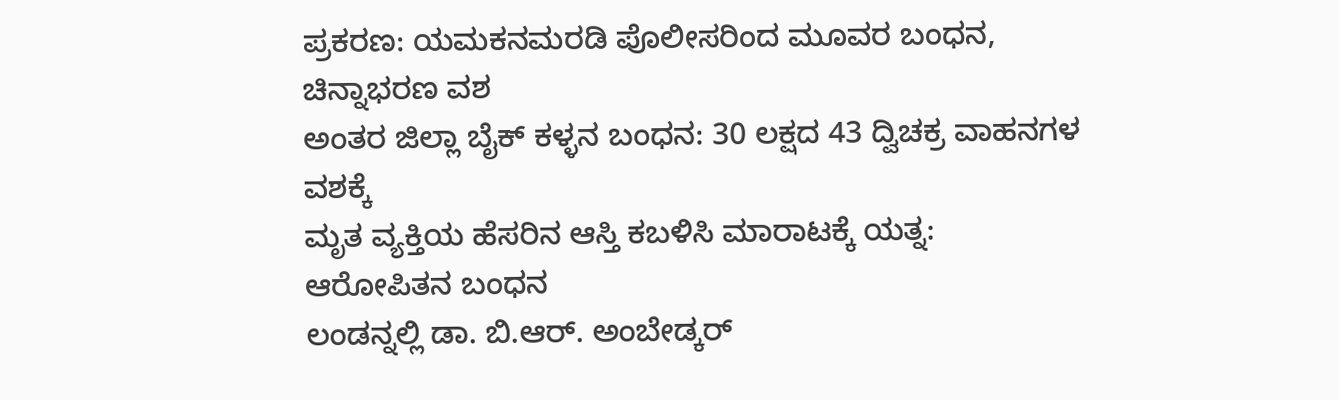ಪ್ರಕರಣ: ಯಮಕನಮರಡಿ ಪೊಲೀಸರಿಂದ ಮೂವರ ಬಂಧನ, ಚಿನ್ನಾಭರಣ ವಶ
ಅಂತರ ಜಿಲ್ಲಾ ಬೈಕ್ ಕಳ್ಳನ ಬಂಧನ: 30 ಲಕ್ಷದ 43 ದ್ವಿಚಕ್ರ ವಾಹನಗಳ ವಶಕ್ಕೆ
ಮೃತ ವ್ಯಕ್ತಿಯ ಹೆಸರಿನ ಆಸ್ತಿ ಕಬಳಿಸಿ ಮಾರಾಟಕ್ಕೆ ಯತ್ನ: ಆರೋಪಿತನ ಬಂಧನ
ಲಂಡನ್ನಲ್ಲಿ ಡಾ. ಬಿ.ಆರ್. ಅಂಬೇಡ್ಕರ್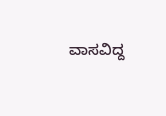ವಾಸವಿದ್ದ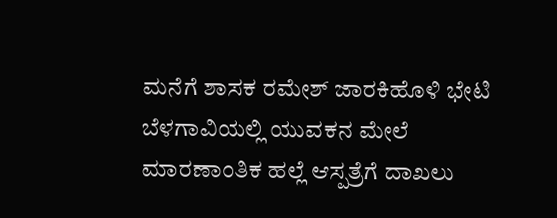ಮನೆಗೆ ಶಾಸಕ ರಮೇಶ್ ಜಾರಕಿಹೊಳಿ ಭೇಟಿ
ಬೆಳಗಾವಿಯಲ್ಲಿ ಯುವಕನ ಮೇಲೆ ಮಾರಣಾಂತಿಕ ಹಲ್ಲೆ ಆಸ್ಪತ್ರೆಗೆ ದಾಖಲು